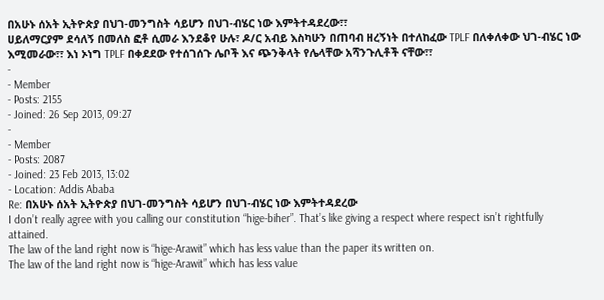በአሁኑ ሰአት ኢትዮጵያ በህገ-መንግስት ሳይሆን በህገ-ብሄር ነው እምትተዳደረው፣፣
ሀይለማርያም ደሳለኝ በመለስ ፎቶ ሲመራ እንደቆየ ሁሉ፣ ዶ/ር አብይ እስካሁን በጠባብ ዘረኝነት በተለከፈው TPLF በለቀለቀው ህገ-ብሄር ነው እሚመራው፣፣ እነ ኦነግ TPLF በቀደደው የተሰገሰጉ ሌቦች እና ጭንቅላት የሌላቸው አሻንጉሊቶች ናቸው፣፣
-
- Member
- Posts: 2155
- Joined: 26 Sep 2013, 09:27
-
- Member
- Posts: 2087
- Joined: 23 Feb 2013, 13:02
- Location: Addis Ababa
Re: በአሁኑ ሰአት ኢትዮጵያ በህገ-መንግስት ሳይሆን በህገ-ብሄር ነው እምትተዳደረው
I don’t really agree with you calling our constitution “hige-biher”. That’s like giving a respect where respect isn’t rightfully attained.
The law of the land right now is “hige-Arawit” which has less value than the paper its written on.
The law of the land right now is “hige-Arawit” which has less value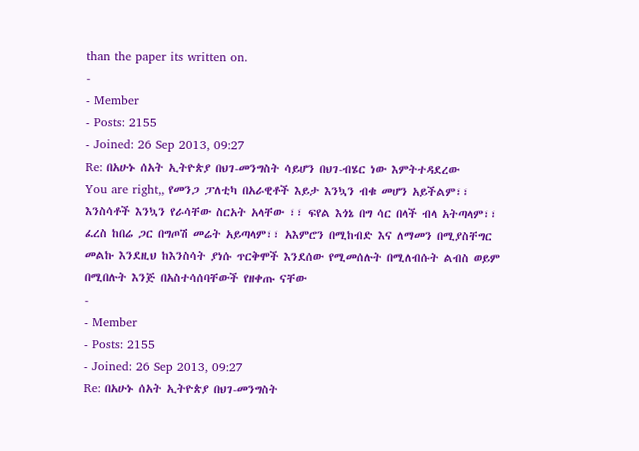than the paper its written on.
-
- Member
- Posts: 2155
- Joined: 26 Sep 2013, 09:27
Re: በአሁኑ ሰአት ኢትዮጵያ በህገ-መንግስት ሳይሆን በህገ-ብሄር ነው እምትተዳደረው
You are right,, የመንጋ ፓለቲካ በአራዊቶች እይታ እንኳን ብቁ መሆን አይችልም፣፣ እንስሳቶች እንኳን የራሳቸው ስርአት አላቸው ፣፣ ፍየል እጎኔ በግ ሳር በላች ብላ አትጣላም፣፣ ፈረስ ከበሬ ጋር በግጦሽ መሬት አይጣላም፣፣ አእምሮን በሚከብድ እና ለማመን በሚያስቸግር መልኩ እንደዚህ ከእንስሳት ያነሱ ጥርቅሞች እንደሰው የሚመሰሉት በሚለብሱት ልብስ ወይም በሚበሉት እንጅ በአስተሳሰባቸውች የዘቀጡ ናቸው
-
- Member
- Posts: 2155
- Joined: 26 Sep 2013, 09:27
Re: በአሁኑ ሰአት ኢትዮጵያ በህገ-መንግስት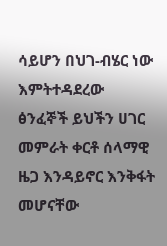ሳይሆን በህገ-ብሄር ነው እምትተዳደረው
ፅንፈኞች ይህችን ሀገር መምራት ቀርቶ ሰላማዊ ዜጋ እንዳይኖር እንቅፋት መሆናቸው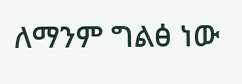ለማንም ግልፅ ነው